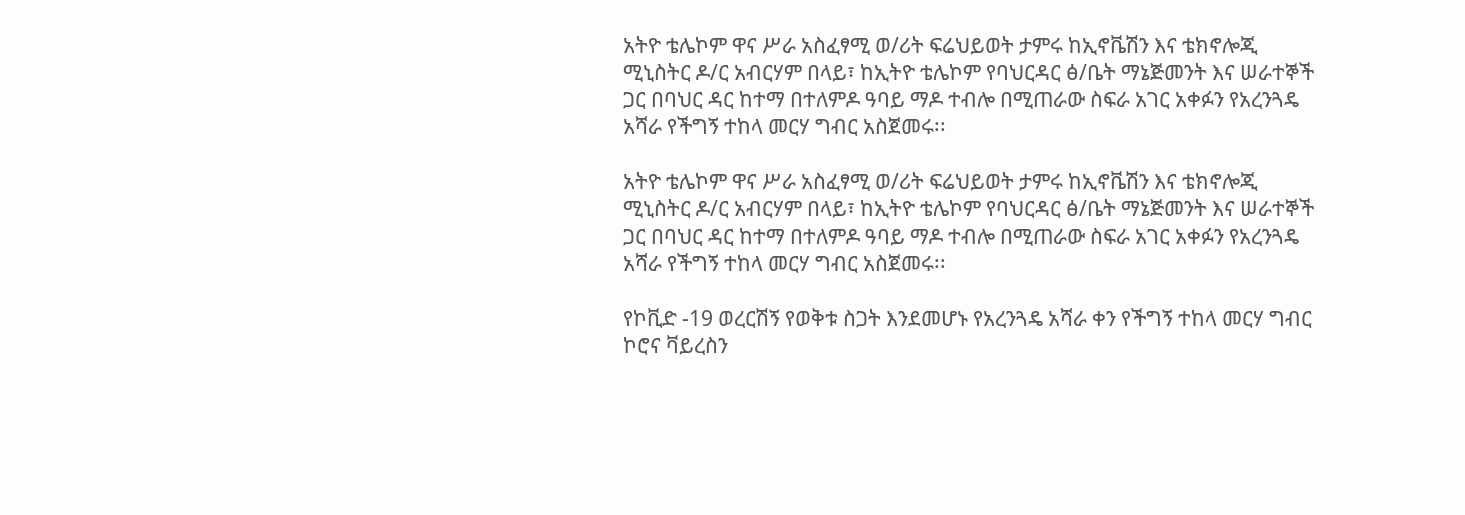አትዮ ቴሌኮም ዋና ሥራ አስፈፃሚ ወ/ሪት ፍሬህይወት ታምሩ ከኢኖቬሽን እና ቴክኖሎጂ ሚኒስትር ዶ/ር አብርሃም በላይ፣ ከኢትዮ ቴሌኮም የባህርዳር ፅ/ቤት ማኔጅመንት እና ሠራተኞች ጋር በባህር ዳር ከተማ በተለምዶ ዓባይ ማዶ ተብሎ በሚጠራው ስፍራ አገር አቀፉን የአረንጓዴ አሻራ የችግኝ ተከላ መርሃ ግብር አስጀመሩ፡፡

አትዮ ቴሌኮም ዋና ሥራ አስፈፃሚ ወ/ሪት ፍሬህይወት ታምሩ ከኢኖቬሽን እና ቴክኖሎጂ ሚኒስትር ዶ/ር አብርሃም በላይ፣ ከኢትዮ ቴሌኮም የባህርዳር ፅ/ቤት ማኔጅመንት እና ሠራተኞች ጋር በባህር ዳር ከተማ በተለምዶ ዓባይ ማዶ ተብሎ በሚጠራው ስፍራ አገር አቀፉን የአረንጓዴ አሻራ የችግኝ ተከላ መርሃ ግብር አስጀመሩ፡፡

የኮቪድ -19 ወረርሽኝ የወቅቱ ስጋት እንደመሆኑ የአረንጓዴ አሻራ ቀን የችግኝ ተከላ መርሃ ግብር ኮሮና ቫይረስን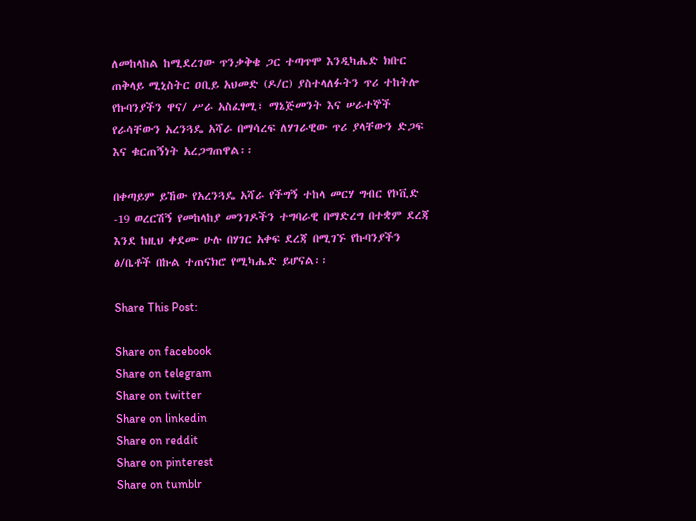ለመከላከል ከሚደረገው ጥንቃቅቄ ጋር ተጣጥሞ እንዲካሔድ ክቡር ጠቅላይ ሚኒስትር ዐቢይ አህመድ (ዶ/ር) ያስተላለፉትን ጥሪ ተከትሎ የኩባንያችን ዋና/ ሥራ አስፈፃሚ፣ ማኔጅመንት እና ሠራተኞች የራሳቸውን አረንጓዴ አሻራ በማሳረፍ ለሃገራዊው ጥሪ ያላቸውን ድጋፍ እና ቁርጠኝነት አረጋግጠዋል፡፡

በቀጣይም ይኸው የአረንጓዴ አሻራ የችግኝ ተከላ መርሃ ግብር የኮቪድ -19 ወረርሽኝ የመከላከያ መንገዶችን ተግባራዊ በማድረግ በተቋም ደረጃ እንደ ከዚህ ቀደሙ ሁሉ በሃገር አቀፍ ደረጃ በሚገኙ የኩባንያችን ፅ/ቤቶች በኩል ተጠናክሮ የሚካሔድ ይሆናል፡፡

Share This Post:

Share on facebook
Share on telegram
Share on twitter
Share on linkedin
Share on reddit
Share on pinterest
Share on tumblr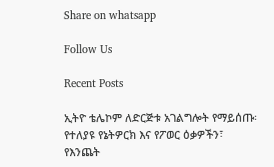Share on whatsapp

Follow Us

Recent Posts

ኢትዮ ቴሌኮም ለድርጅቱ አገልግሎት የማይሰጡ፡ የተለያዩ የኔትዎርክ እና የፖወር ዕቃዎችን፣ የእንጨት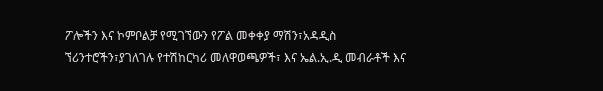ፖሎችን እና ኮምቦልቻ የሚገኘውን የፖል መቀቀያ ማሽን፣አዳዲስ ኘሪንተሮችን፣ያገለገሉ የተሽከርካሪ መለዋወጫዎች፣ እና ኤል.ኢ.ዲ መብራቶች እና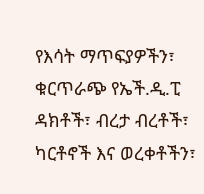የእሳት ማጥፍያዎችን፣ ቁርጥራጭ የኤች.ዲ.ፒ ዳክቶች፣ ብረታ ብረቶች፣ ካርቶኖች እና ወረቀቶችን፣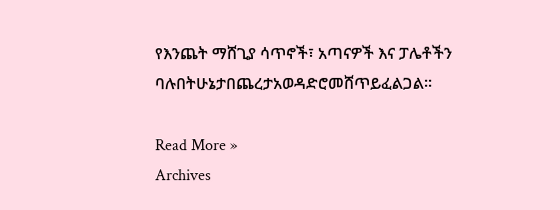የእንጨት ማሸጊያ ሳጥኖች፣ አጣናዎች እና ፓሌቶችን ባሉበትሁኔታበጨረታአወዳድሮመሸጥይፈልጋል፡፡

Read More »
Archives